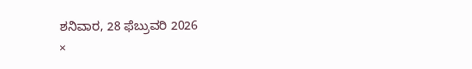ಶನಿವಾರ, 28 ಫೆಬ್ರುವರಿ 2026
×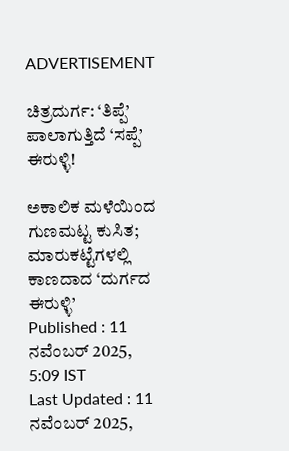ADVERTISEMENT

ಚಿತ್ರದುರ್ಗ: ‘ತಿಪ್ಪೆ’ ಪಾಲಾಗುತ್ತಿದೆ ‘ಸಪ್ಪೆ’ ಈರುಳ್ಳಿ!

ಅಕಾಲಿಕ ಮಳೆಯಿಂದ ಗುಣಮಟ್ಟ ಕುಸಿತ; ಮಾರುಕಟ್ಟೆಗಳಲ್ಲಿ ಕಾಣದಾದ ‘ದುರ್ಗದ ಈರುಳ್ಳಿ’
Published : 11 ನವೆಂಬರ್ 2025, 5:09 IST
Last Updated : 11 ನವೆಂಬರ್ 2025,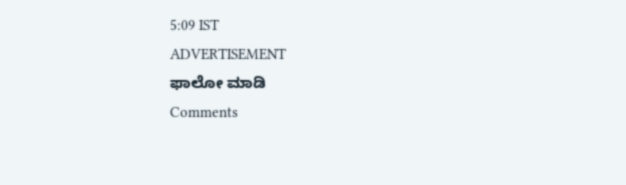5:09 IST
ADVERTISEMENT
ಫಾಲೋ ಮಾಡಿ
Comments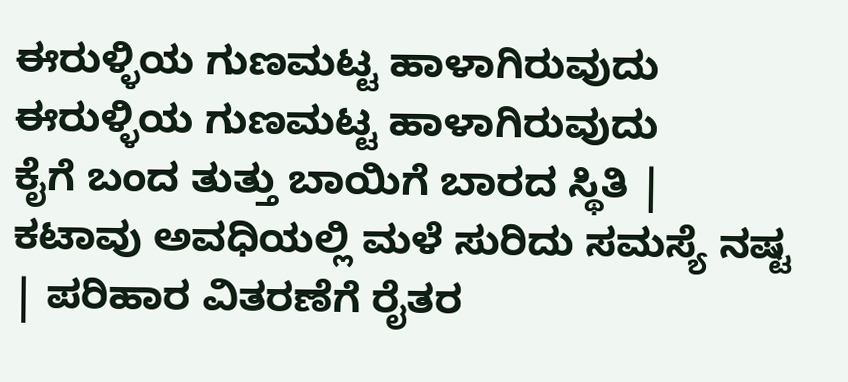ಈರುಳ್ಳಿಯ ಗುಣಮಟ್ಟ ಹಾಳಾಗಿರುವುದು
ಈರುಳ್ಳಿಯ ಗುಣಮಟ್ಟ ಹಾಳಾಗಿರುವುದು
ಕೈಗೆ ಬಂದ ತುತ್ತು ಬಾಯಿಗೆ ಬಾರದ ಸ್ಥಿತಿ | ಕಟಾವು ಅವಧಿಯಲ್ಲಿ ಮಳೆ ಸುರಿದು ಸಮಸ್ಯೆ ನಷ್ಟ | ಪರಿಹಾರ ವಿತರಣೆಗೆ ರೈತರ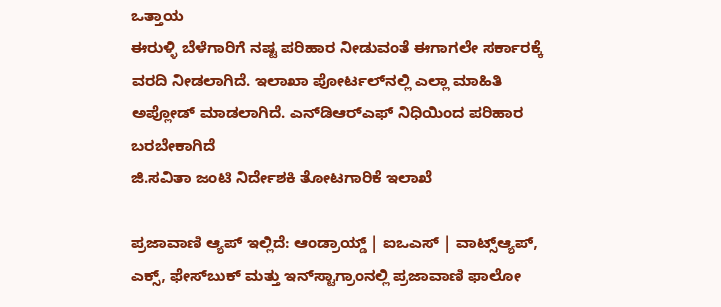ಒತ್ತಾಯ
ಈರುಳ್ಳಿ ಬೆಳೆಗಾರಿಗೆ ನಷ್ಟ ಪರಿಹಾರ ನೀಡುವಂತೆ ಈಗಾಗಲೇ ಸರ್ಕಾರಕ್ಕೆ ವರದಿ ನೀಡಲಾಗಿದೆ. ಇಲಾಖಾ ಪೋರ್ಟಲ್‌ನಲ್ಲಿ ಎಲ್ಲಾ ಮಾಹಿತಿ ಅಪ್ಲೋಡ್‌ ಮಾಡಲಾಗಿದೆ. ಎನ್‌ಡಿಆರ್‌ಎಫ್‌ ನಿಧಿಯಿಂದ ಪರಿಹಾರ ಬರಬೇಕಾಗಿದೆ
ಜಿ.ಸವಿತಾ ಜಂಟಿ ನಿರ್ದೇಶಕಿ ತೋಟಗಾರಿಕೆ ಇಲಾಖೆ

ಪ್ರಜಾವಾಣಿ ಆ್ಯಪ್ ಇಲ್ಲಿದೆ: ಆಂಡ್ರಾಯ್ಡ್ | ಐಒಎಸ್ | ವಾಟ್ಸ್ಆ್ಯಪ್, ಎಕ್ಸ್, ಫೇಸ್‌ಬುಕ್ ಮತ್ತು ಇನ್‌ಸ್ಟಾಗ್ರಾಂನಲ್ಲಿ ಪ್ರಜಾವಾಣಿ ಫಾಲೋ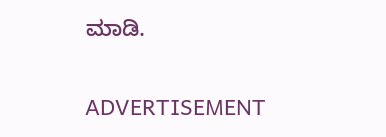ಮಾಡಿ.

ADVERTISEMENT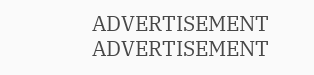ADVERTISEMENT
ADVERTISEMENT